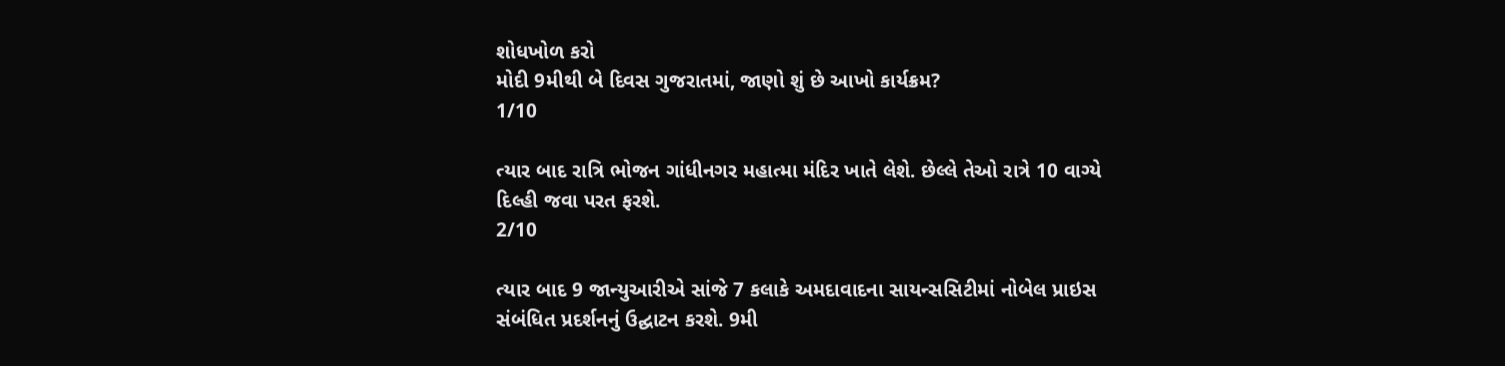શોધખોળ કરો
મોદી 9મીથી બે દિવસ ગુજરાતમાં, જાણો શું છે આખો કાર્યક્રમ?
1/10

ત્યાર બાદ રાત્રિ ભોજન ગાંધીનગર મહાત્મા મંદિર ખાતે લેશે. છેલ્લે તેઓ રાત્રે 10 વાગ્યે દિલ્હી જવા પરત ફરશે.
2/10

ત્યાર બાદ 9 જાન્યુઆરીએ સાંજે 7 કલાકે અમદાવાદના સાયન્સસિટીમાં નોબેલ પ્રાઇસ સંબંધિત પ્રદર્શનનું ઉદ્ઘાટન કરશે. 9મી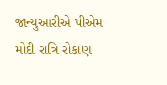જાન્યુઆરીએ પીએમ મોદી રાત્રિ રોકાણ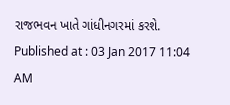રાજભવન ખાતે ગાંધીનગરમાં કરશે.
Published at : 03 Jan 2017 11:04 AM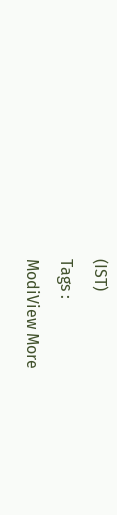(IST)
Tags :
ModiView More